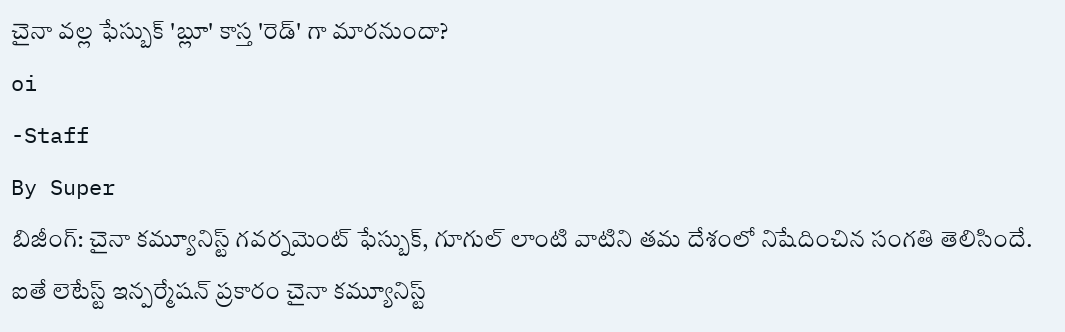చైనా వల్ల ఫేస్బుక్ 'బ్లూ' కాస్త 'రెడ్' గా మారనుందా?
oi
-Staff
By Super
బిజీంగ్: చైనా కమ్యూనిస్ట్ గవర్నమెంట్ ఫేస్బుక్, గూగుల్ లాంటి వాటిని తమ దేశంలో నిషేదించిన సంగతి తెలిసిందే. ఐతే లెటేస్ట్ ఇన్పర్మేషన్ ప్రకారం చైనా కమ్యూనిస్ట్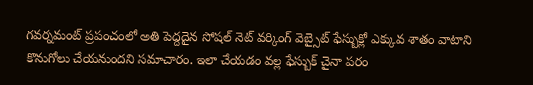గవర్నమంట్ ప్రపంచంలో అతి పెద్దదైన సోషల్ నెట్ వర్కింగ్ వెబ్సైట్ ఫేస్బుక్లో ఎక్కువ శాతం వాటాని కొనుగోలు చేయనుందని సమాచారం. ఇలా చేయడం వల్ల ఫేస్బుక్ చైనా పరం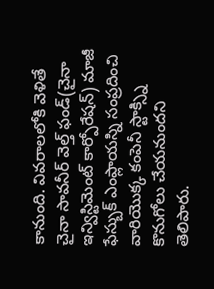కానుంది. వివరాలలోకి వెళితే చైనా సావనీర్ వెల్త్ ఫండ్(చైనా ఇన్విస్టిమెంట్ కార్పోరేషన్) మాజీ ఫేస్బుక్ ఎంప్లాయస్ని సంప్రదించి వారియొక్క కంపెనీ స్టాక్స్ని కొనుగోలు చేయనుందని తెలిపారు.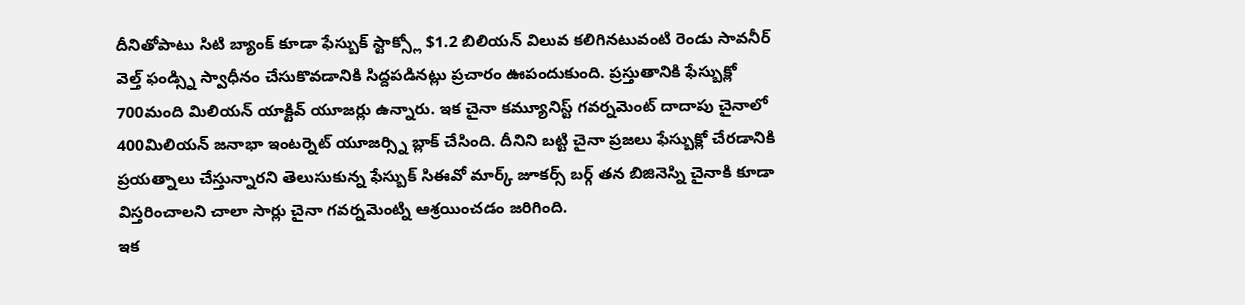దీనితోపాటు సిటి బ్యాంక్ కూడా ఫేస్బుక్ స్టాక్స్లో $1.2 బిలియన్ విలువ కలిగినటువంటి రెండు సావనీర్ వెల్త్ ఫండ్స్ని స్వాధీనం చేసుకొవడానికి సిద్దపడినట్లు ప్రచారం ఊపందుకుంది. ప్రస్తుతానికి ఫేస్బుక్లో 700మంది మిలియన్ యాక్టివ్ యూజర్లు ఉన్నారు. ఇక చైనా కమ్యూనిస్ట్ గవర్నమెంట్ దాదాపు చైనాలో 400మిలియన్ జనాభా ఇంటర్నెట్ యూజర్స్ని బ్లాక్ చేసింది. దీనిని బట్టి చైనా ప్రజలు ఫేస్బుక్లో చేరడానికి ప్రయత్నాలు చేస్తున్నారని తెలుసుకున్న ఫేస్బుక్ సిఈవో మార్క్ జూకర్స్ బర్గ్ తన బిజినెస్ని చైనాకి కూడా విస్తరించాలని చాలా సార్లు చైనా గవర్నమెంట్ని ఆశ్రయించడం జరిగింది.
ఇక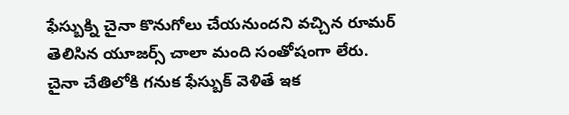ఫేస్బుక్ని చైనా కొనుగోలు చేయనుందని వచ్చిన రూమర్ తెలిసిన యూజర్స్ చాలా మంది సంతోషంగా లేరు. చైనా చేతిలోకి గనుక ఫేస్బుక్ వెళితే ఇక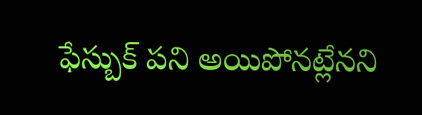ఫేస్బుక్ పని అయిపోనట్లేనని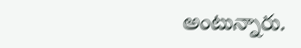అంటున్నారు.